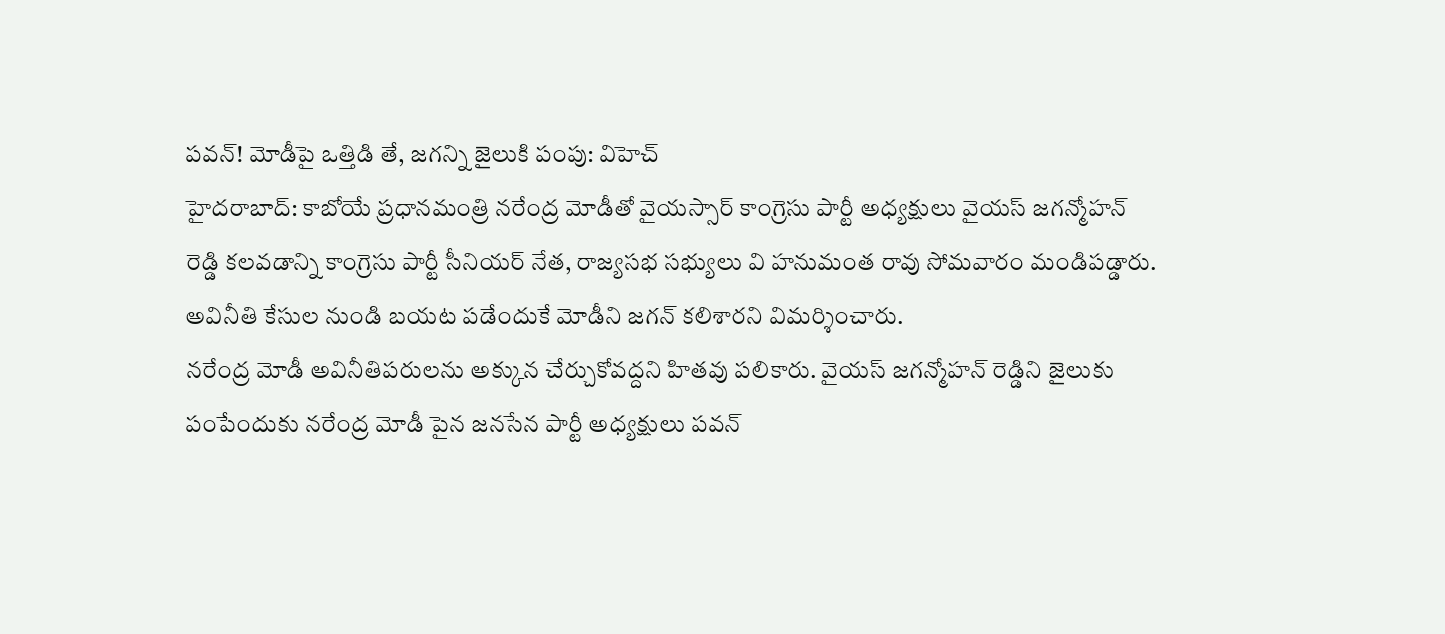పవన్! మోడీపై ఒత్తిడి తే, జగన్ని జైలుకి పంపు: విహెచ్
హైదరాబాద్: కాబోయే ప్రధానమంత్రి నరేంద్ర మోడీతో వైయస్సార్ కాంగ్రెసు పార్టీ అధ్యక్షులు వైయస్ జగన్మోహన్ రెడ్డి కలవడాన్ని కాంగ్రెసు పార్టీ సీనియర్ నేత, రాజ్యసభ సభ్యులు వి హనుమంత రావు సోమవారం మండిపడ్డారు. అవినీతి కేసుల నుండి బయట పడేందుకే మోడీని జగన్ కలిశారని విమర్శించారు.
నరేంద్ర మోడీ అవినీతిపరులను అక్కున చేర్చుకోవద్దని హితవు పలికారు. వైయస్ జగన్మోహన్ రెడ్డిని జైలుకు పంపేందుకు నరేంద్ర మోడీ పైన జనసేన పార్టీ అధ్యక్షులు పవన్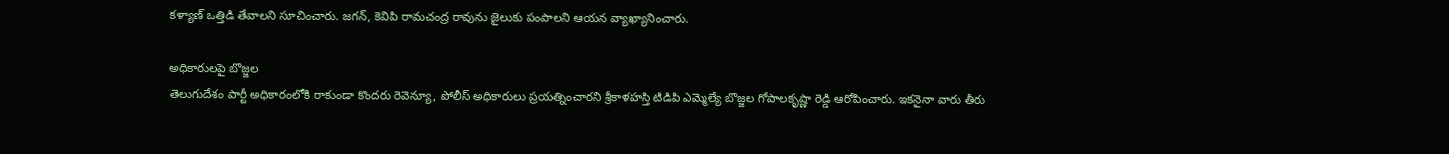కళ్యాణ్ ఒత్తిడి తేవాలని సూచించారు. జగన్, కెవిపి రామచంద్ర రావును జైలుకు పంపాలని ఆయన వ్యాఖ్యానించారు.

అధికారులపై బొజ్జల
తెలుగుదేశం పార్టీ అధికారంలోకి రాకుండా కొందరు రెవెన్యూ, పోలీస్ అధికారులు ప్రయత్నించారని శ్రీకాళహస్తి టిడిపి ఎమ్మెల్యే బొజ్జల గోపాలకృష్ణా రెడ్డి ఆరోపించారు. ఇకనైనా వారు తీరు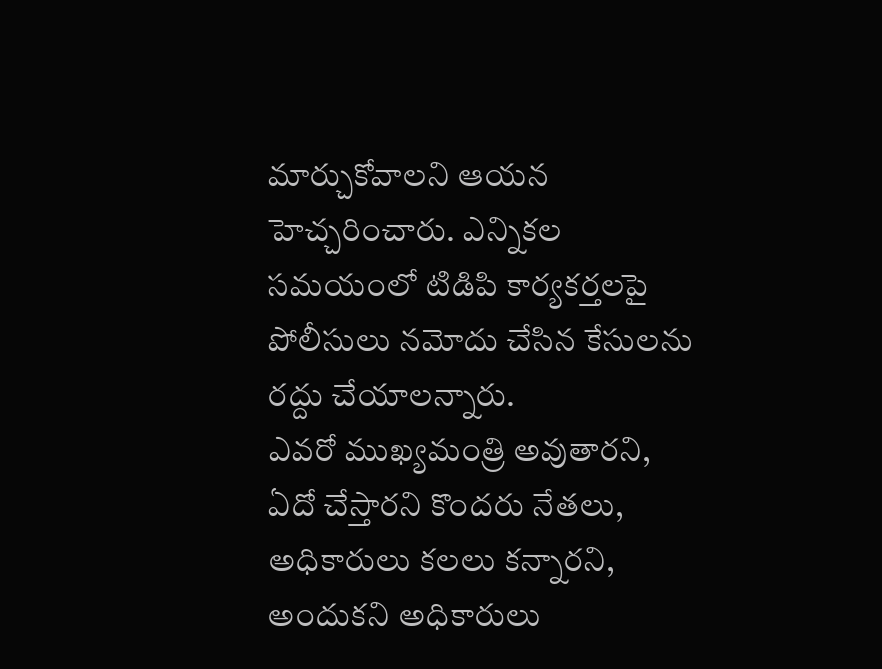మార్చుకోవాలని ఆయన హెచ్చరించారు. ఎన్నికల సమయంలో టిడిపి కార్యకర్తలపై పోలీసులు నమోదు చేసిన కేసులను రద్దు చేయాలన్నారు.
ఎవరో ముఖ్యమంత్రి అవుతారని, ఏదో చేస్తారని కొందరు నేతలు, అధికారులు కలలు కన్నారని, అందుకని అధికారులు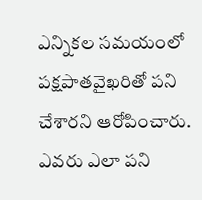ఎన్నికల సమయంలో పక్షపాతవైఖరితో పని చేశారని ఆరోపించారు. ఎవరు ఎలా పని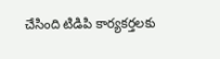చేసింది టిడిపి కార్యకర్తలకు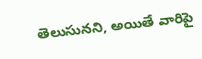తెలుసునని, అయితే వారిపై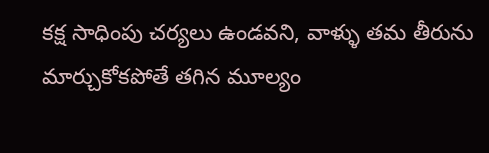కక్ష సాధింపు చర్యలు ఉండవని, వాళ్ళు తమ తీరును మార్చుకోకపోతే తగిన మూల్యం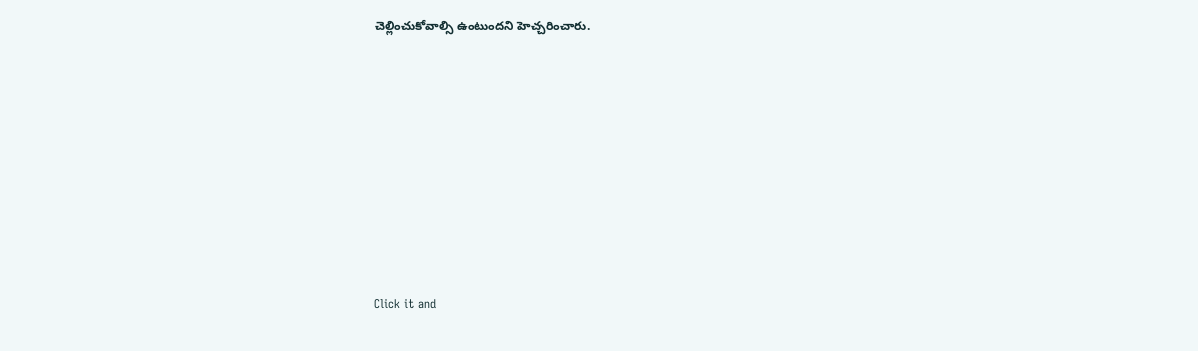చెల్లించుకోవాల్సి ఉంటుందని హెచ్చరించారు.












Click it and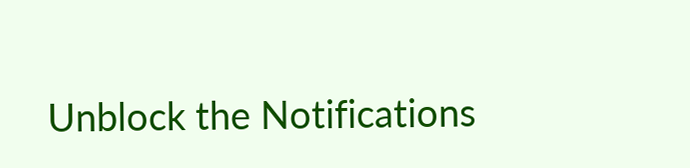Unblock the Notifications